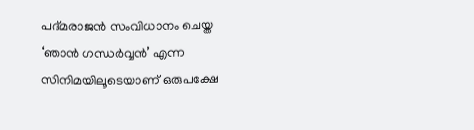പദ്മരാജൻ സംവിധാനം ചെയ്ത ‘ഞാൻ ഗന്ധർവ്വൻ’ എന്ന സിനിമയിലൂടെയാണ് ഒരുപക്ഷേ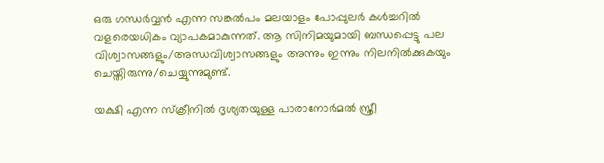ഒരു ഗന്ധർവ്വൻ എന്ന സങ്കൽപം മലയാളം പോപ്പുലർ കൾച്ചറിൽ വളരെയധികം വ്യാപകമാകുന്നത്. ആ സിനിമയുമായി ബന്ധപ്പെട്ടു പല വിശ്വാസങ്ങളും/അന്ധവിശ്വാസങ്ങളും അന്നും ഇന്നും നിലനിൽക്കുകയും ചെയ്തിരുന്നു/ചെയ്യുന്നുമുണ്ട്.

യക്ഷി എന്ന സ്ക്രീനിൽ ദൃശ്യതയുള്ള പാരാനോർമൽ സ്ത്രീ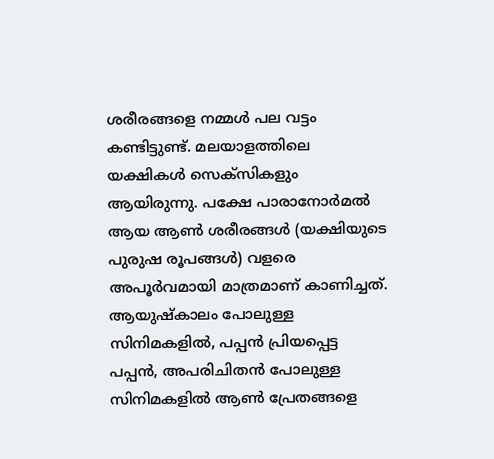ശരീരങ്ങളെ നമ്മൾ പല വട്ടം കണ്ടിട്ടുണ്ട്. മലയാളത്തിലെ യക്ഷികൾ സെക്സികളും ആയിരുന്നു. പക്ഷേ പാരാനോർമൽ ആയ ആൺ ശരീരങ്ങൾ (യക്ഷിയുടെ പുരുഷ രൂപങ്ങൾ) വളരെ അപൂർവമായി മാത്രമാണ് കാണിച്ചത്. ആയുഷ്കാലം പോലുള്ള സിനിമകളിൽ, പപ്പൻ പ്രിയപ്പെട്ട പപ്പൻ, അപരിചിതൻ പോലുള്ള സിനിമകളിൽ ആൺ പ്രേതങ്ങളെ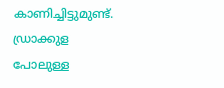കാണിച്ചിട്ടുമുണ്ട്. ഡ്രാക്കുള പോലുള്ള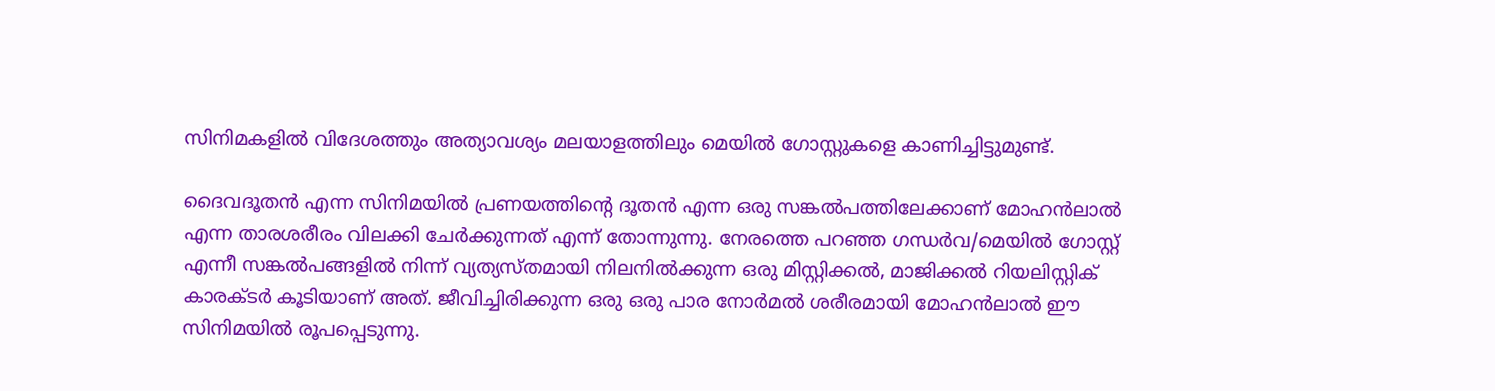സിനിമകളിൽ വിദേശത്തും അത്യാവശ്യം മലയാളത്തിലും മെയിൽ ഗോസ്റ്റുകളെ കാണിച്ചിട്ടുമുണ്ട്.

ദൈവദൂതൻ എന്ന സിനിമയിൽ പ്രണയത്തിന്റെ ദൂതൻ എന്ന ഒരു സങ്കൽപത്തിലേക്കാണ് മോഹൻലാൽ എന്ന താരശരീരം വിലക്കി ചേർക്കുന്നത് എന്ന് തോന്നുന്നു. നേരത്തെ പറഞ്ഞ ഗന്ധർവ/മെയിൽ ഗോസ്റ്റ് എന്നീ സങ്കൽപങ്ങളിൽ നിന്ന് വ്യത്യസ്തമായി നിലനിൽക്കുന്ന ഒരു മിസ്റ്റിക്കൽ, മാജിക്കൽ റിയലിസ്റ്റിക് കാരക്ടർ കൂടിയാണ് അത്. ജീവിച്ചിരിക്കുന്ന ഒരു ഒരു പാര നോർമൽ ശരീരമായി മോഹൻലാൽ ഈ സിനിമയിൽ രൂപപ്പെടുന്നു.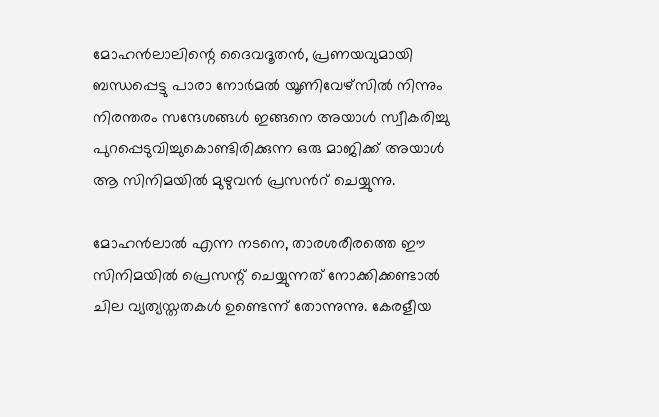മോഹൻലാലിന്റെ ദൈവദൂതൻ, പ്രണയവുമായി ബന്ധപ്പെട്ടു പാരാ നോർമൽ യൂണിവേഴ്സിൽ നിന്നും നിരന്തരം സന്ദേശങ്ങൾ ഇങ്ങനെ അയാൾ സ്വീകരിച്ചു പുറപ്പെടുവിച്ചുകൊണ്ടിരിക്കുന്ന ഒരു മാജിക്ക് അയാൾ ആ സിനിമയിൽ മുഴുവൻ പ്രസൻറ് ചെയ്യുന്നു.

മോഹൻലാൽ എന്ന നടനെ, താരശരീരത്തെ ഈ സിനിമയിൽ പ്രെസന്റ് ചെയ്യുന്നത് നോക്കിക്കണ്ടാൽ ചില വ്യത്യസ്തതകൾ ഉണ്ടെന്ന് തോന്നുന്നു. കേരളീയ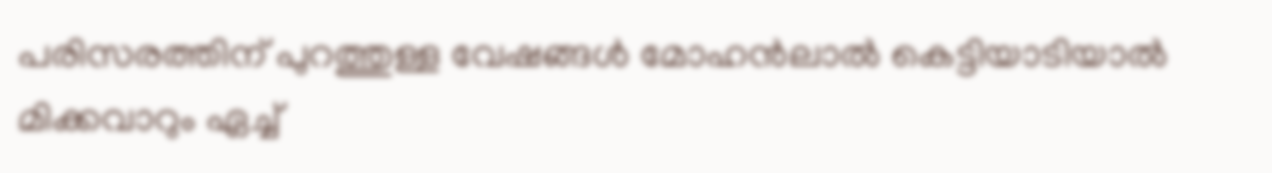പരിസരത്തിന് പുറത്തുള്ള വേഷങ്ങൾ മോഹൻലാൽ കെട്ടിയാടിയാൽ മിക്കവാറും ഏച്ച്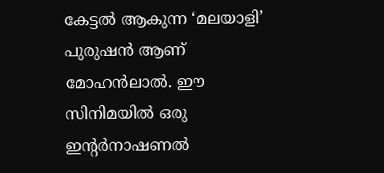കേട്ടൽ ആകുന്ന ‘മലയാളി’ പുരുഷൻ ആണ് മോഹൻലാൽ. ഈ സിനിമയിൽ ഒരു ഇന്റർനാഷണൽ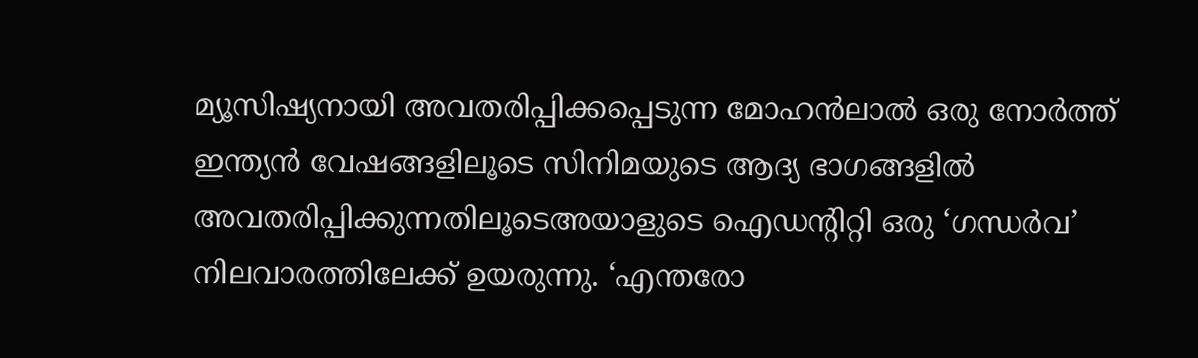മ്യൂസിഷ്യനായി അവതരിപ്പിക്കപ്പെടുന്ന മോഹൻലാൽ ഒരു നോർത്ത് ഇന്ത്യൻ വേഷങ്ങളിലൂടെ സിനിമയുടെ ആദ്യ ഭാഗങ്ങളിൽ അവതരിപ്പിക്കുന്നതിലൂടെഅയാളുടെ ഐഡന്റിറ്റി ഒരു ‘ഗന്ധർവ’ നിലവാരത്തിലേക്ക് ഉയരുന്നു. ‘എന്തരോ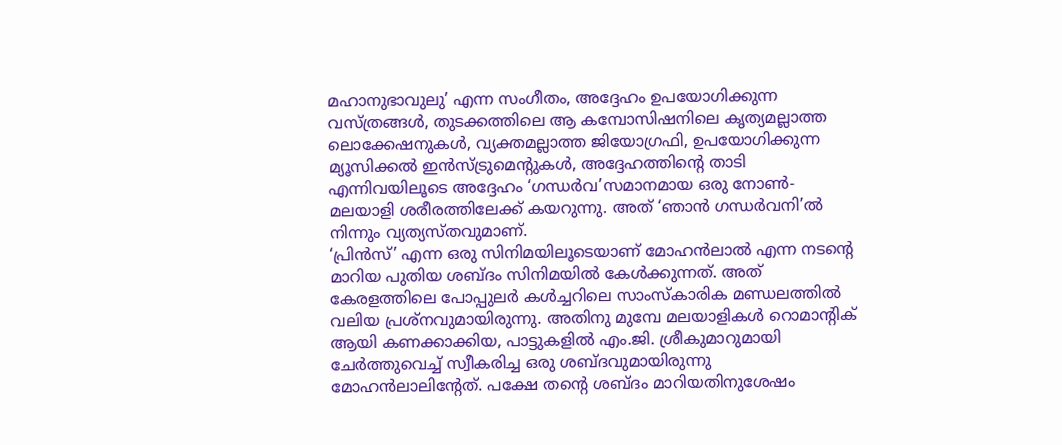മഹാനുഭാവുലു’ എന്ന സംഗീതം, അദ്ദേഹം ഉപയോഗിക്കുന്ന വസ്ത്രങ്ങൾ, തുടക്കത്തിലെ ആ കമ്പോസിഷനിലെ കൃത്യമല്ലാത്ത ലൊക്കേഷനുകൾ, വ്യക്തമല്ലാത്ത ജിയോഗ്രഫി, ഉപയോഗിക്കുന്ന മ്യൂസിക്കൽ ഇൻസ്ട്രുമെന്റുകൾ, അദ്ദേഹത്തിന്റെ താടി എന്നിവയിലൂടെ അദ്ദേഹം ‘ഗന്ധർവ’സമാനമായ ഒരു നോൺ-മലയാളി ശരീരത്തിലേക്ക് കയറുന്നു. അത് ‘ഞാൻ ഗന്ധർവനി’ൽ നിന്നും വ്യത്യസ്തവുമാണ്.
‘പ്രിൻസ്’ എന്ന ഒരു സിനിമയിലൂടെയാണ് മോഹൻലാൽ എന്ന നടന്റെ മാറിയ പുതിയ ശബ്ദം സിനിമയിൽ കേൾക്കുന്നത്. അത് കേരളത്തിലെ പോപ്പുലർ കൾച്ചറിലെ സാംസ്കാരിക മണ്ഡലത്തിൽ വലിയ പ്രശ്നവുമായിരുന്നു. അതിനു മുമ്പേ മലയാളികൾ റൊമാന്റിക് ആയി കണക്കാക്കിയ, പാട്ടുകളിൽ എം.ജി. ശ്രീകുമാറുമായി ചേർത്തുവെച്ച് സ്വീകരിച്ച ഒരു ശബ്ദവുമായിരുന്നു മോഹൻലാലിന്റേത്. പക്ഷേ തന്റെ ശബ്ദം മാറിയതിനുശേഷം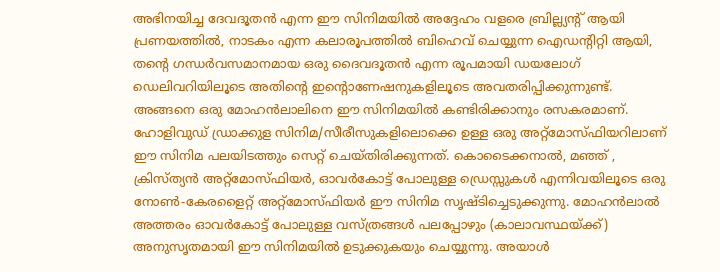അഭിനയിച്ച ദേവദൂതൻ എന്ന ഈ സിനിമയിൽ അദ്ദേഹം വളരെ ബ്രില്ല്യന്റ് ആയി പ്രണയത്തിൽ, നാടകം എന്ന കലാരൂപത്തിൽ ബിഹെവ് ചെയ്യുന്ന ഐഡന്റിറ്റി ആയി, തന്റെ ഗന്ധർവസമാനമായ ഒരു ദൈവദൂതൻ എന്ന രൂപമായി ഡയലോഗ് ഡെലിവറിയിലൂടെ അതിന്റെ ഇന്റൊണേഷനുകളിലൂടെ അവതരിപ്പിക്കുന്നുണ്ട്. അങ്ങനെ ഒരു മോഹൻലാലിനെ ഈ സിനിമയിൽ കണ്ടിരിക്കാനും രസകരമാണ്.
ഹോളിവുഡ് ഡ്രാക്കുള സിനിമ/സീരീസുകളിലൊക്കെ ഉള്ള ഒരു അറ്റ്മോസ്ഫിയറിലാണ് ഈ സിനിമ പലയിടത്തും സെറ്റ് ചെയ്തിരിക്കുന്നത്. കൊടൈക്കനാൽ, മഞ്ഞ് , ക്രിസ്ത്യൻ അറ്റ്മോസ്ഫിയർ, ഓവർകോട്ട് പോലുള്ള ഡ്രെസ്സുകൾ എന്നിവയിലൂടെ ഒരു നോൺ-കേരളൈറ്റ് അറ്റ്മോസ്ഫിയർ ഈ സിനിമ സൃഷ്ടിച്ചെടുക്കുന്നു. മോഹൻലാൽ അത്തരം ഓവർകോട്ട് പോലുള്ള വസ്ത്രങ്ങൾ പലപ്പോഴും (കാലാവസ്ഥയ്ക്ക്) അനുസൃതമായി ഈ സിനിമയിൽ ഉടുക്കുകയും ചെയ്യുന്നു. അയാൾ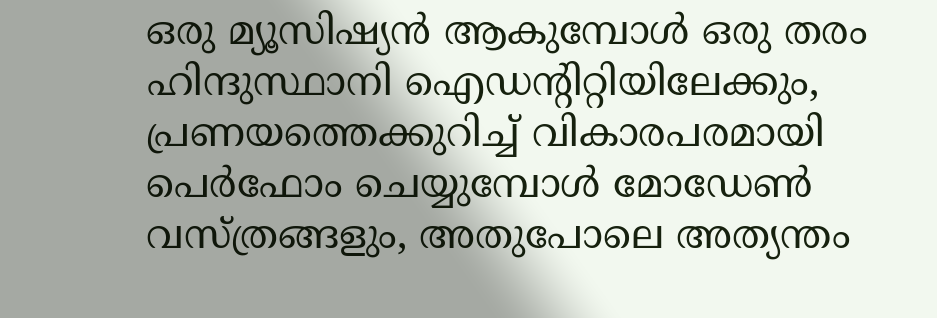ഒരു മ്യൂസിഷ്യൻ ആകുമ്പോൾ ഒരു തരം ഹിന്ദുസ്ഥാനി ഐഡന്റിറ്റിയിലേക്കും, പ്രണയത്തെക്കുറിച്ച് വികാരപരമായി പെർഫോം ചെയ്യുമ്പോൾ മോഡേൺ വസ്ത്രങ്ങളും, അതുപോലെ അത്യന്തം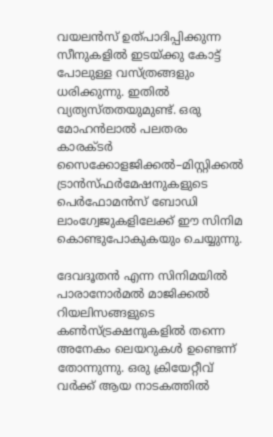വയലൻസ് ഉത്പാദിപ്പിക്കുന്ന സീനുകളിൽ ഇടയ്ക്കു കോട്ട് പോലുള്ള വസ്ത്രങ്ങളും ധരിക്കുന്നു. ഇതിൽ വ്യത്യസ്തതയുമുണ്ട്. ഒരു മോഹൻലാൽ പലതരം കാരക്ടർ സൈക്കോളജിക്കൽ–മിസ്റ്റിക്കൽ ട്രാൻസ്ഫർമേഷനുകളുടെ പെർഫോമൻസ് ബോഡി ലാംഗ്വേജുകളിലേക്ക് ഈ സിനിമ കൊണ്ടുപോകുകയും ചെയ്യുന്നു.

ദേവദൂതൻ എന്ന സിനിമയിൽ പാരാനോർമൽ മാജിക്കൽ റിയലിസങ്ങളുടെ കൺസ്ട്രക്ഷനുകളിൽ തന്നെ അനേകം ലെയറുകൾ ഉണ്ടെന്ന് തോന്നുന്നു. ഒരു ക്രിയേറ്റീവ് വർക്ക് ആയ നാടകത്തിൽ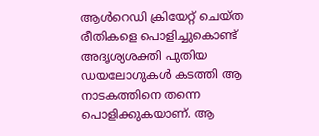ആൾറെഡി ക്രിയേറ്റ് ചെയ്ത രീതികളെ പൊളിച്ചുകൊണ്ട് അദൃശ്യശക്തി പുതിയ ഡയലോഗുകൾ കടത്തി ആ നാടകത്തിനെ തന്നെ പൊളിക്കുകയാണ്. ആ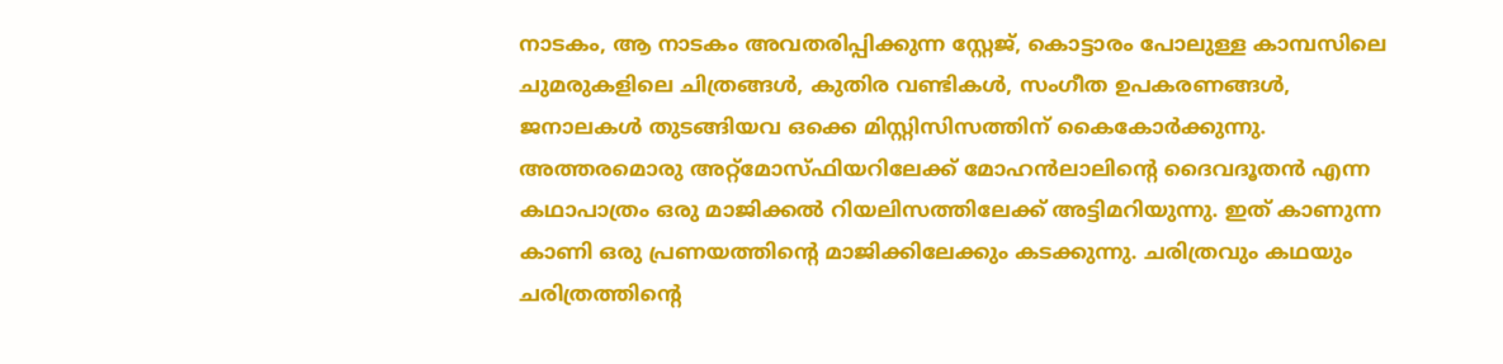നാടകം, ആ നാടകം അവതരിപ്പിക്കുന്ന സ്റ്റേജ്, കൊട്ടാരം പോലുള്ള കാമ്പസിലെ ചുമരുകളിലെ ചിത്രങ്ങൾ, കുതിര വണ്ടികൾ, സംഗീത ഉപകരണങ്ങൾ, ജനാലകൾ തുടങ്ങിയവ ഒക്കെ മിസ്റ്റിസിസത്തിന് കൈകോർക്കുന്നു. അത്തരമൊരു അറ്റ്മോസ്ഫിയറിലേക്ക് മോഹൻലാലിന്റെ ദൈവദൂതൻ എന്ന കഥാപാത്രം ഒരു മാജിക്കൽ റിയലിസത്തിലേക്ക് അട്ടിമറിയുന്നു. ഇത് കാണുന്ന കാണി ഒരു പ്രണയത്തിന്റെ മാജിക്കിലേക്കും കടക്കുന്നു. ചരിത്രവും കഥയും ചരിത്രത്തിന്റെ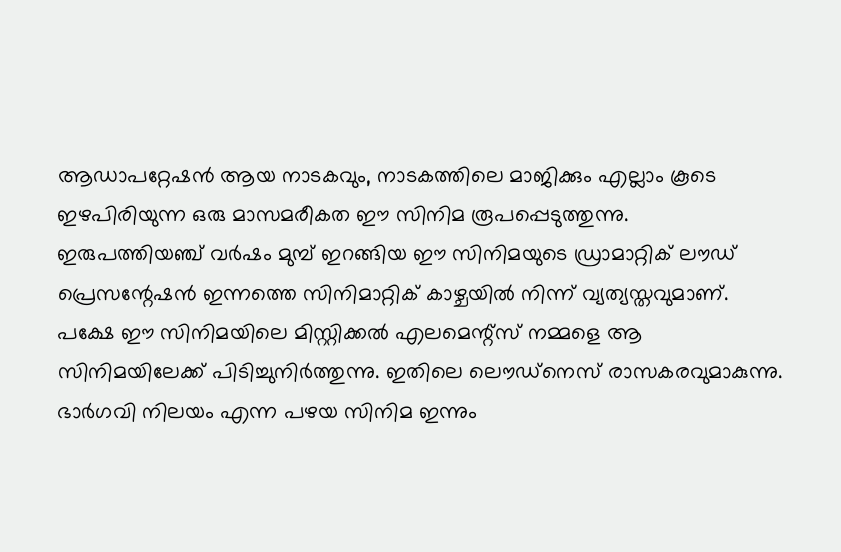ആഡാപറ്റേഷൻ ആയ നാടകവും, നാടകത്തിലെ മാജിക്കും എല്ലാം കൂടെ ഇഴപിരിയുന്ന ഒരു മാസമരീകത ഈ സിനിമ രൂപപ്പെടുത്തുന്നു.
ഇരുപത്തിയഞ്ച് വർഷം മുമ്പ് ഇറങ്ങിയ ഈ സിനിമയുടെ ഡ്രാമാറ്റിക് ലൗഡ് പ്രെസന്റേഷൻ ഇന്നത്തെ സിനിമാറ്റിക് കാഴ്ചയിൽ നിന്ന് വ്യത്യസ്തവുമാണ്. പക്ഷേ ഈ സിനിമയിലെ മിസ്റ്റിക്കൽ എലമെന്റ്സ് നമ്മളെ ആ സിനിമയിലേക്ക് പിടിച്ചുനിർത്തുന്നു. ഇതിലെ ലൌഡ്നെസ് രാസകരവുമാകുന്നു. ഭാർഗവി നിലയം എന്ന പഴയ സിനിമ ഇന്നും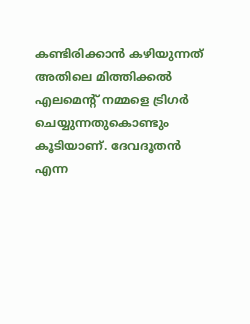കണ്ടിരിക്കാൻ കഴിയുന്നത് അതിലെ മിത്തിക്കൽ എലമെന്റ് നമ്മളെ ട്രിഗർ ചെയ്യുന്നതുകൊണ്ടും കൂടിയാണ്. ദേവദൂതൻ എന്ന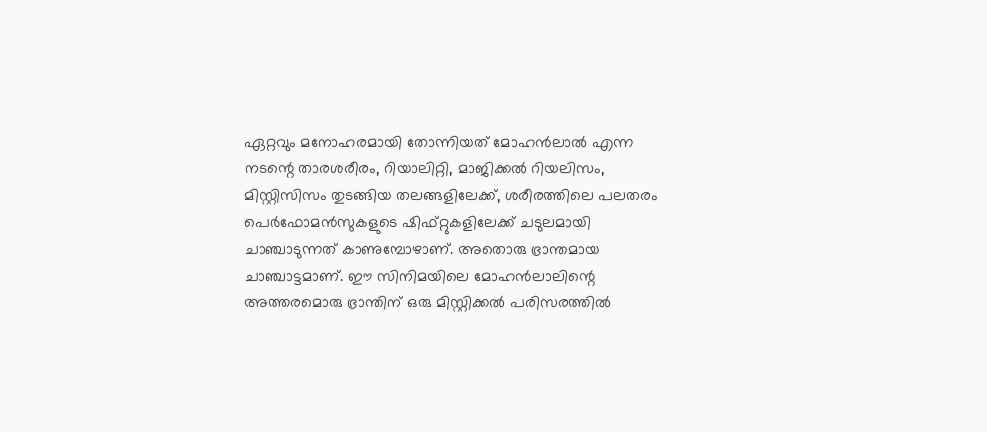ഏറ്റവും മനോഹരമായി തോന്നിയത് മോഹൻലാൽ എന്ന നടന്റെ താരശരീരം, റിയാലിറ്റി, മാജിക്കൽ റിയലിസം, മിസ്റ്റിസിസം തുടങ്ങിയ തലങ്ങളിലേക്ക്, ശരീരത്തിലെ പലതരം പെർഫോമൻസുകളുടെ ഷിഫ്റ്റുകളിലേക്ക് ചടുലമായി ചാഞ്ചാടുന്നത് കാണുമ്പോഴാണ്. അതൊരു ഭ്രാന്തമായ ചാഞ്ചാട്ടമാണ്. ഈ സിനിമയിലെ മോഹൻലാലിന്റെ അത്തരമൊരു ഭ്രാന്തിന് ഒരു മിസ്റ്റിക്കൽ പരിസരത്തിൽ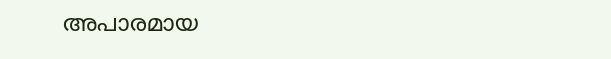അപാരമായ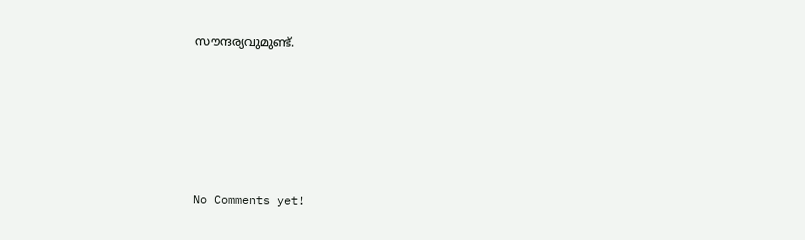സൗന്ദര്യവുമുണ്ട്.







No Comments yet!